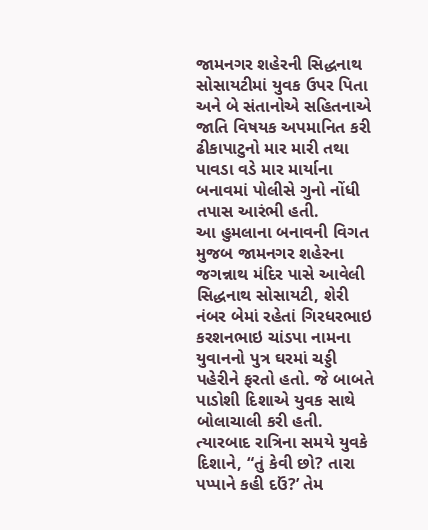જામનગર શહેરની સિદ્ધનાથ સોસાયટીમાં યુવક ઉપર પિતા અને બે સંતાનોએ સહિતનાએ જાતિ વિષયક અપમાનિત કરી ઢીકાપાટુનો માર મારી તથા પાવડા વડે માર માર્યાના બનાવમાં પોલીસે ગુનો નોંધી તપાસ આરંભી હતી.
આ હુમલાના બનાવની વિગત મુજબ જામનગર શહેરના જગન્નાથ મંદિર પાસે આવેલી સિદ્ધનાથ સોસાયટી, શેરી નંબર બેમાં રહેતાં ગિરધરભાઇ કરશનભાઇ ચાંડપા નામના યુવાનનો પુત્ર ઘરમાં ચડ્ડી પહેરીને ફરતો હતો. જે બાબતે પાડોશી દિશાએ યુવક સાથે બોલાચાલી કરી હતી. ત્યારબાદ રાત્રિના સમયે યુવકે દિશાને, “તું કેવી છો? તારા પપ્પાને કહી દઉં?’ તેમ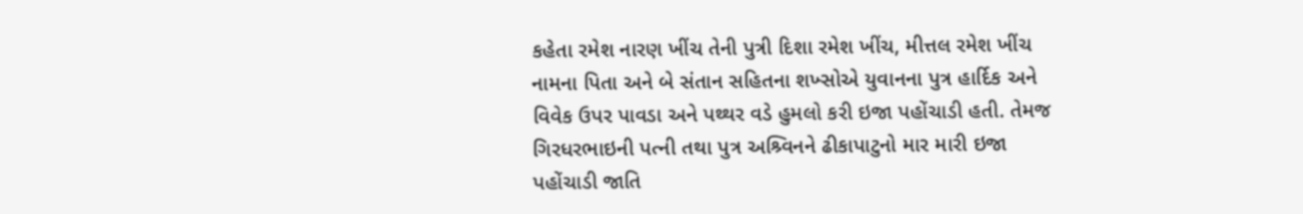કહેતા રમેશ નારણ ખીંચ તેની પુત્રી દિશા રમેશ ખીંચ, મીત્તલ રમેશ ખીંચ નામના પિતા અને બે સંતાન સહિતના શખ્સોએ યુવાનના પુત્ર હાર્દિક અને વિવેક ઉપર પાવડા અને પથ્થર વડે હુમલો કરી ઇજા પહોંચાડી હતી. તેમજ ગિરધરભાઇની પત્ની તથા પુત્ર અશ્ર્વિનને ઢીકાપાટુનો માર મારી ઇજા પહોંચાડી જાતિ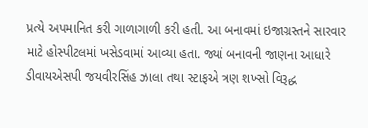પ્રત્યે અપમાનિત કરી ગાળાગાળી કરી હતી. આ બનાવમાં ઇજાગ્રસ્તને સારવાર માટે હોસ્પીટલમાં ખસેડવામાં આવ્યા હતા. જ્યાં બનાવની જાણના આધારે ડીવાયએસપી જયવીરસિંહ ઝાલા તથા સ્ટાફએ ત્રણ શખ્સો વિરૂદ્ધ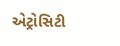એટ્રોસિટી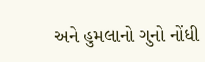અને હુમલાનો ગુનો નોંધી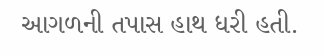આગળની તપાસ હાથ ધરી હતી.